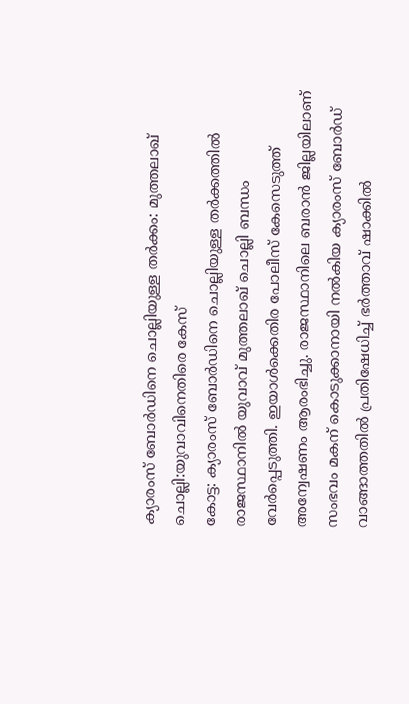ക്യാരംസ് ബോർഡിനെ ചൊല്ലിയുള്ള തർക്കം: മുത്തലാഖ് ചൊല്ലി:യുവാവിനെതിരെ കേസ്
കോട്ട: ക്യാരംസ് ബോർഡിനെ ചൊല്ലിയുള്ള തർക്കത്തിൽ രാജസ്ഥാനിൽ യുവാവ് മുത്തലാഖ് ചൊല്ലി ബന്ധം വേർപ്പെടുത്തി. ഇയാൾക്കെതിര പോലീസ് കേസെടുത്ത് അന്വേഷണം ആരംഭിച്ചു. രാജസ്ഥാനിലെ ബരാൻ ജില്ലയിലാണ് സംഭവം മകന് കൊടുക്കാനായി നൽകിയ ക്യാരംസ് ബോർഡ് വാങ്ങാത്തതിൽ പ്രതിഷേധിച്ച് ഭർത്താവ് ഷാക്കിൽ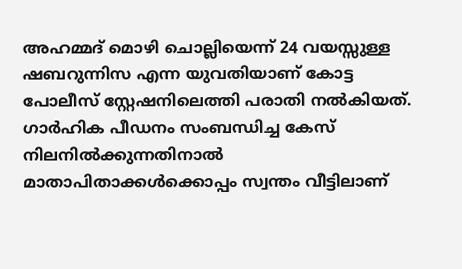അഹമ്മദ് മൊഴി ചൊല്ലിയെന്ന് 24 വയസ്സുള്ള ഷബറുന്നിസ എന്ന യുവതിയാണ് കോട്ട പോലീസ് സ്റ്റേഷനിലെത്തി പരാതി നൽകിയത്. ഗാർഹിക പീഡനം സംബന്ധിച്ച കേസ് നിലനിൽക്കുന്നതിനാൽ മാതാപിതാക്കൾക്കൊപ്പം സ്വന്തം വീട്ടിലാണ്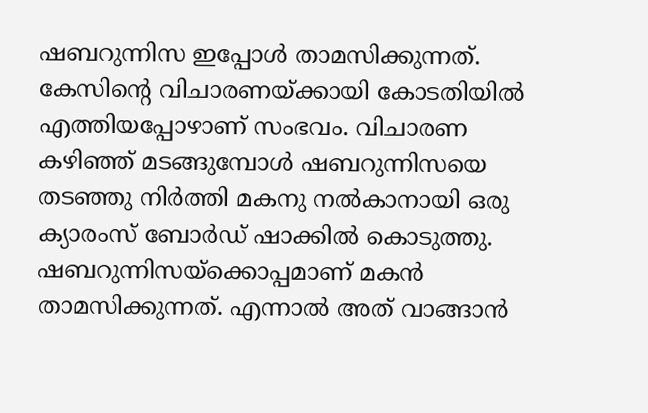ഷബറുന്നിസ ഇപ്പോൾ താമസിക്കുന്നത്.
കേസിന്റെ വിചാരണയ്ക്കായി കോടതിയിൽ എത്തിയപ്പോഴാണ് സംഭവം. വിചാരണ കഴിഞ്ഞ് മടങ്ങുമ്പോൾ ഷബറുന്നിസയെ തടഞ്ഞു നിർത്തി മകനു നൽകാനായി ഒരു ക്യാരംസ് ബോർഡ് ഷാക്കിൽ കൊടുത്തു. ഷബറുന്നിസയ്ക്കൊപ്പമാണ് മകൻ താമസിക്കുന്നത്. എന്നാൽ അത് വാങ്ങാൻ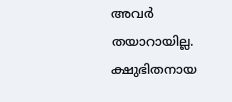അവർ തയാറായില്ല. ക്ഷുഭിതനായ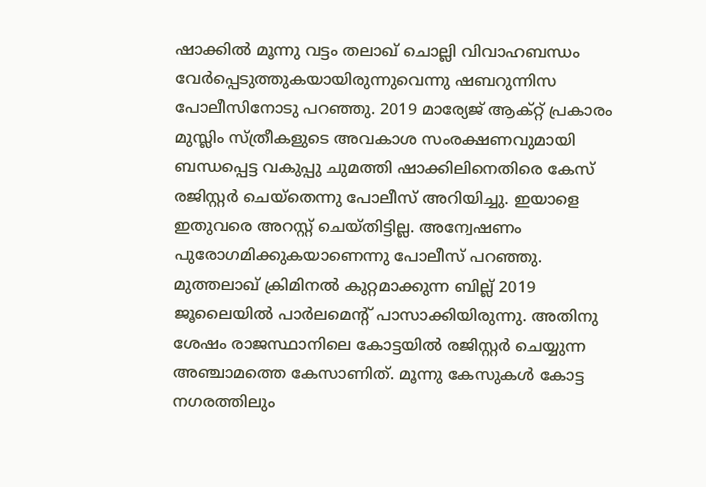ഷാക്കിൽ മൂന്നു വട്ടം തലാഖ് ചൊല്ലി വിവാഹബന്ധം വേർപ്പെടുത്തുകയായിരുന്നുവെന്നു ഷബറുന്നിസ പോലീസിനോടു പറഞ്ഞു. 2019 മാര്യേജ് ആക്റ്റ് പ്രകാരം മുസ്ലിം സ്ത്രീകളുടെ അവകാശ സംരക്ഷണവുമായി ബന്ധപ്പെട്ട വകുപ്പു ചുമത്തി ഷാക്കിലിനെതിരെ കേസ് രജിസ്റ്റർ ചെയ്തെന്നു പോലീസ് അറിയിച്ചു. ഇയാളെ ഇതുവരെ അറസ്റ്റ് ചെയ്തിട്ടില്ല. അന്വേഷണം പുരോഗമിക്കുകയാണെന്നു പോലീസ് പറഞ്ഞു.
മുത്തലാഖ് ക്രിമിനൽ കുറ്റമാക്കുന്ന ബില്ല് 2019 ജൂലൈയിൽ പാർലമെന്റ് പാസാക്കിയിരുന്നു. അതിനു ശേഷം രാജസ്ഥാനിലെ കോട്ടയിൽ രജിസ്റ്റർ ചെയ്യുന്ന അഞ്ചാമത്തെ കേസാണിത്. മൂന്നു കേസുകൾ കോട്ട നഗരത്തിലും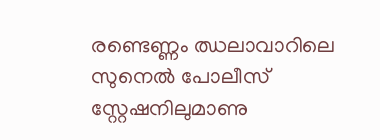രണ്ടെണ്ണം ഝലാവാറിലെ സുനെൽ പോലീസ് സ്റ്റേഷനിലുമാണു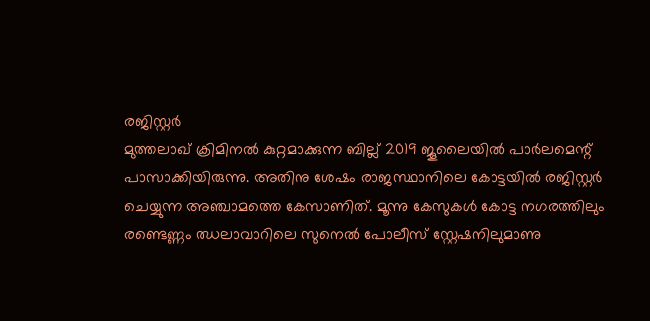രജിസ്റ്റർ
മുത്തലാഖ് ക്രിമിനൽ കുറ്റമാക്കുന്ന ബില്ല് 2019 ജൂലൈയിൽ പാർലമെന്റ് പാസാക്കിയിരുന്നു. അതിനു ശേഷം രാജസ്ഥാനിലെ കോട്ടയിൽ രജിസ്റ്റർ ചെയ്യുന്ന അഞ്ചാമത്തെ കേസാണിത്. മൂന്നു കേസുകൾ കോട്ട നഗരത്തിലും രണ്ടെണ്ണം ഝലാവാറിലെ സുനെൽ പോലീസ് സ്റ്റേഷനിലുമാണു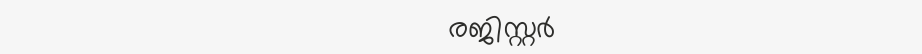രജിസ്റ്റർ